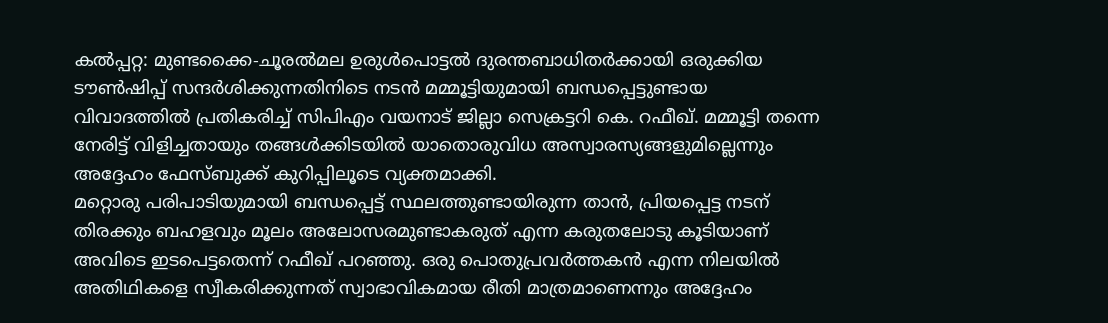കൽപ്പറ്റ: മുണ്ടക്കൈ-ചൂരൽമല ഉരുൾപൊട്ടൽ ദുരന്തബാധിതർക്കായി ഒരുക്കിയ ടൗൺഷിപ്പ് സന്ദർശിക്കുന്നതിനിടെ നടൻ മമ്മൂട്ടിയുമായി ബന്ധപ്പെട്ടുണ്ടായ വിവാദത്തിൽ പ്രതികരിച്ച് സിപിഎം വയനാട് ജില്ലാ സെക്രട്ടറി കെ. റഫീഖ്. മമ്മൂട്ടി തന്നെ നേരിട്ട് വിളിച്ചതായും തങ്ങൾക്കിടയിൽ യാതൊരുവിധ അസ്വാരസ്യങ്ങളുമില്ലെന്നും അദ്ദേഹം ഫേസ്ബുക്ക് കുറിപ്പിലൂടെ വ്യക്തമാക്കി.
മറ്റൊരു പരിപാടിയുമായി ബന്ധപ്പെട്ട് സ്ഥലത്തുണ്ടായിരുന്ന താൻ, പ്രിയപ്പെട്ട നടന് തിരക്കും ബഹളവും മൂലം അലോസരമുണ്ടാകരുത് എന്ന കരുതലോടു കൂടിയാണ് അവിടെ ഇടപെട്ടതെന്ന് റഫീഖ് പറഞ്ഞു. ഒരു പൊതുപ്രവർത്തകൻ എന്ന നിലയിൽ അതിഥികളെ സ്വീകരിക്കുന്നത് സ്വാഭാവികമായ രീതി മാത്രമാണെന്നും അദ്ദേഹം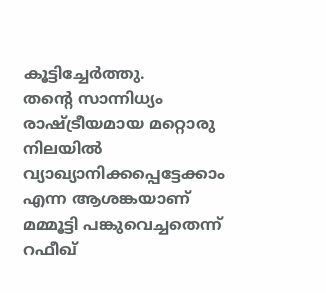കൂട്ടിച്ചേർത്തു.
തന്റെ സാന്നിധ്യം രാഷ്ട്രീയമായ മറ്റൊരു നിലയിൽ വ്യാഖ്യാനിക്കപ്പെട്ടേക്കാം എന്ന ആശങ്കയാണ് മമ്മൂട്ടി പങ്കുവെച്ചതെന്ന് റഫീഖ്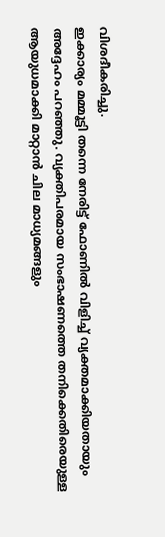വിശദീകരിച്ചു.
ഇക്കാര്യം മമ്മൂട്ടി തന്നെ നേരിട്ട് ഫോണിൽ വിളിച്ച് വ്യക്തമാക്കിയതായും അദ്ദേഹം പറഞ്ഞു. വ്യക്തിപരമായ സംഭാഷണത്തെ തനിക്കെതിരെയുള്ള ആയുധമാക്കി മാറ്റാൻ ചില മാധ്യമങ്ങളും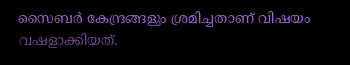സൈബർ കേന്ദ്രങ്ങളും ശ്രമിച്ചതാണ് വിഷയം വഷളാക്കിയത്.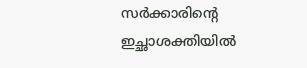സർക്കാരിന്റെ ഇച്ഛാശക്തിയിൽ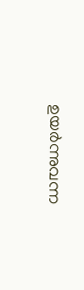ഉയർന്നുവന്ന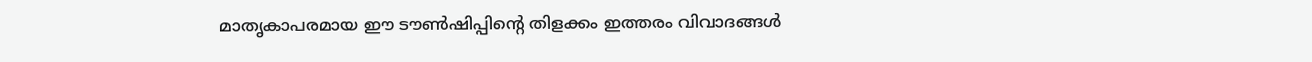മാതൃകാപരമായ ഈ ടൗൺഷിപ്പിന്റെ തിളക്കം ഇത്തരം വിവാദങ്ങൾ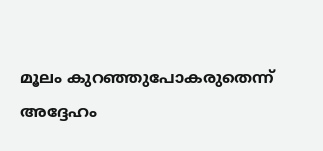മൂലം കുറഞ്ഞുപോകരുതെന്ന് അദ്ദേഹം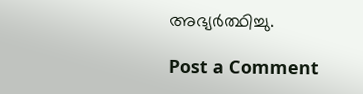അഭ്യർത്ഥിച്ചു.

Post a Comment